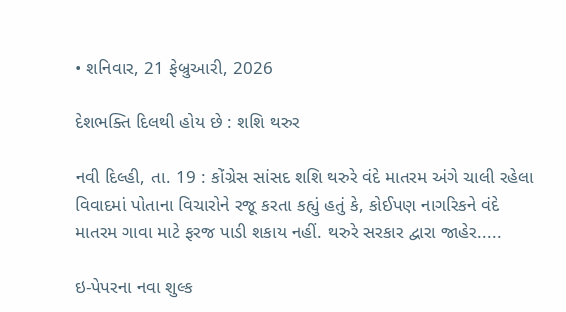• શનિવાર, 21 ફેબ્રુઆરી, 2026

દેશભક્તિ દિલથી હોય છે : શશિ થરુર

નવી દિલ્હી, તા. 19 : કોંગ્રેસ સાંસદ શશિ થરુરે વંદે માતરમ અંગે ચાલી રહેલા વિવાદમાં પોતાના વિચારોને રજૂ કરતા કહ્યું હતું કે, કોઈપણ નાગરિકને વંદે માતરમ ગાવા માટે ફરજ પાડી શકાય નહીં. થરુરે સરકાર દ્વારા જાહેર.....

ઇ-પેપરના નવા શુલ્ક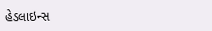હેડલાઇન્સ